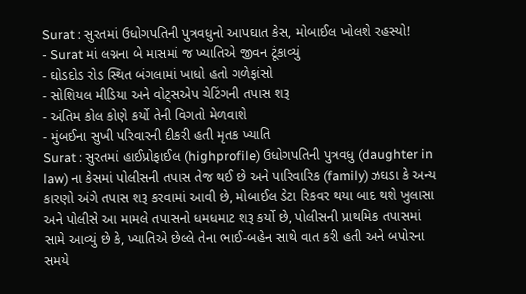Surat : સુરતમાં ઉધોગપતિની પુત્રવધુનો આપઘાત કેસ, મોબાઈલ ખોલશે રહસ્યો!
- Surat માં લગ્નના બે માસમાં જ ખ્યાતિએ જીવન ટૂંકાવ્યું
- ઘોડદોડ રોડ સ્થિત બંગલામાં ખાધો હતો ગળેફાંસો
- સોશિયલ મીડિયા અને વોટ્સએપ ચેટિંગની તપાસ શરૂ
- અંતિમ કોલ કોણે કર્યો તેની વિગતો મેળવાશે
- મુંબઈના સુખી પરિવારની દીકરી હતી મૃતક ખ્યાતિ
Surat : સુરતમાં હાઈપ્રોફાઈલ (highprofile) ઉધોગપતિની પુત્રવધુ (daughter in law) ના કેસમાં પોલીસની તપાસ તેજ થઈ છે અને પારિવારિક (family) ઝઘડા કે અન્ય કારણો અંગે તપાસ શરૂ કરવામાં આવી છે, મોબાઈલ ડેટા રિકવર થયા બાદ થશે ખુલાસા અને પોલીસે આ મામલે તપાસનો ધમધમાટ શરૂ કર્યો છે, પોલીસની પ્રાથમિક તપાસમાં સામે આવ્યું છે કે, ખ્યાતિએ છેલ્લે તેના ભાઈ-બહેન સાથે વાત કરી હતી અને બપોરના સમયે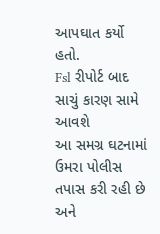આપઘાત કર્યો હતો.
Fsl રીપોર્ટ બાદ સાચું કારણ સામે આવશે
આ સમગ્ર ઘટનામાં ઉમરા પોલીસ તપાસ કરી રહી છે અને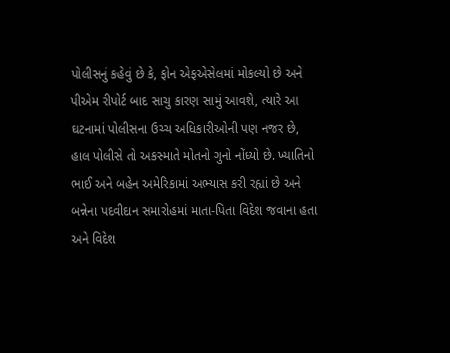પોલીસનું કહેવું છે કે, ફોન એફએસેલમાં મોકલ્યો છે અને પીએમ રીપોર્ટ બાદ સાચુ કારણ સામું આવશે, ત્યારે આ ઘટનામાં પોલીસના ઉચ્ચ અધિકારીઓની પણ નજર છે, હાલ પોલીસે તો અકસ્માતે મોતનો ગુનો નોંધ્યો છે. ખ્યાતિનો ભાઈ અને બહેન અમેરિકામાં અભ્યાસ કરી રહ્યાં છે અને બન્નેના પદવીદાન સમારોહમાં માતા-પિતા વિદેશ જવાના હતા અને વિદેશ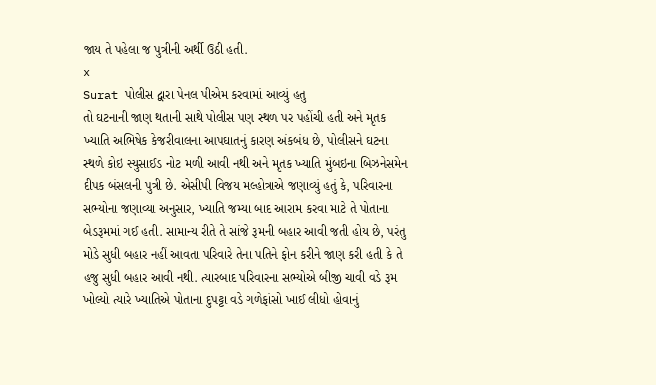જાય તે પહેલા જ પુત્રીની અર્થી ઉઠી હતી.
x
Surat પોલીસ દ્વારા પેનલ પીએમ કરવામાં આવ્યું હતુ
તો ઘટનાની જાણ થતાની સાથે પોલીસ પણ સ્થળ પર પહોંચી હતી અને મૃતક ખ્યાતિ અભિષેક કેજરીવાલના આપઘાતનું કારણ અંકબંધ છે, પોલીસને ઘટના સ્થળે કોઇ સ્યુસાઈડ નોટ મળી આવી નથી અને મૃતક ખ્યાતિ મુંબઇના બિઝનેસમેન દીપક બંસલની પુત્રી છે. એસીપી વિજય મલ્હોત્રાએ જણાવ્યું હતું કે, પરિવારના સભ્યોના જણાવ્યા અનુસાર, ખ્યાતિ જમ્યા બાદ આરામ કરવા માટે તે પોતાના બેડરૂમમાં ગઈ હતી. સામાન્ય રીતે તે સાંજે રૂમની બહાર આવી જતી હોય છે, પરંતુ મોડે સુધી બહાર નહીં આવતા પરિવારે તેના પતિને ફોન કરીને જાણ કરી હતી કે તે હજુ સુધી બહાર આવી નથી. ત્યારબાદ પરિવારના સભ્યોએ બીજી ચાવી વડે રૂમ ખોલ્યો ત્યારે ખ્યાતિએ પોતાના દુપટ્ટા વડે ગળેફાંસો ખાઈ લીધો હોવાનું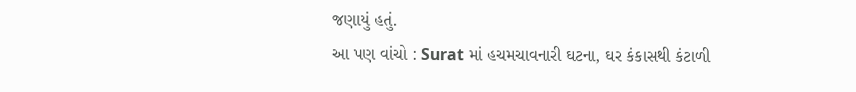જણાયું હતું.
આ પણ વાંચો : Surat માં હચમચાવનારી ઘટના, ઘર કંકાસથી કંટાળી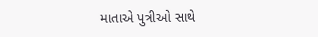માતાએ પુત્રીઓ સાથે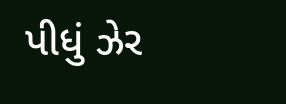પીધું ઝેર